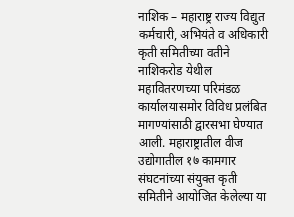नाशिक – महाराष्ट्र राज्य विद्युत कर्मचारी, अभियंते व अधिकारी कृती समितीच्या वतीने नाशिकरोड येथील महावितरणच्या परिमंडळ कार्यालयासमोर विविध प्रलंबित मागण्यांसाठी द्वारसभा घेण्यात आली. महाराष्ट्रातील वीज उद्योगातील १७ कामगार संघटनांच्या संयुक्त कृती समितीने आयोजित केलेल्या या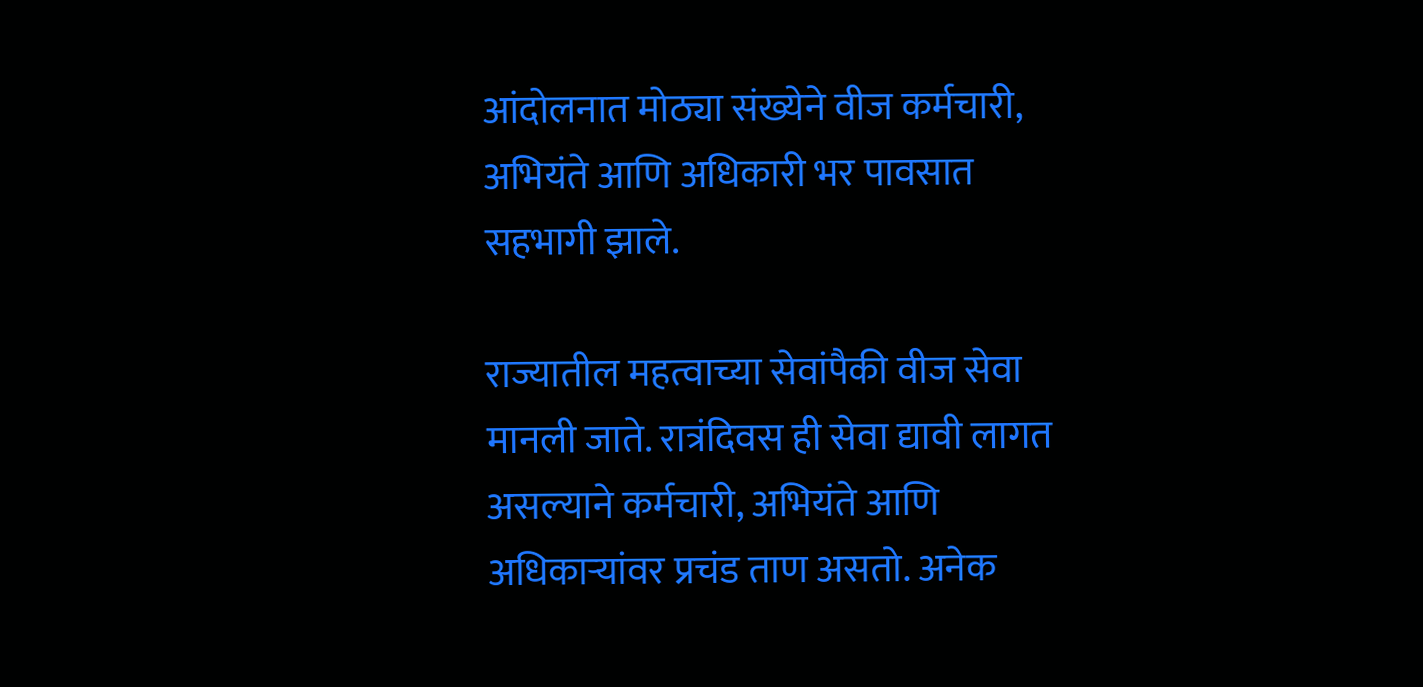आंदोलनात मोठ्या संख्येने वीज कर्मचारी, अभियंते आणि अधिकारी भर पावसात सहभागी झाले.

राज्यातील महत्वाच्या सेवांपैकी वीज सेवा मानली जाते. रात्रंदिवस ही सेवा द्यावी लागत असल्याने कर्मचारी, अभियंते आणि अधिकाऱ्यांवर प्रचंड ताण असतो. अनेक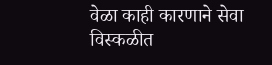वेळा काही कारणाने सेवा विस्कळीत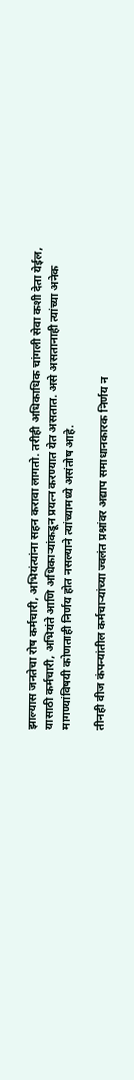झाल्यास जनतेचा रोष कर्मचारी, अभियंत्यांना सहन करावा लागतो. तरीही अधिकाधिक चांगली सेवा कशी देता येईल, यासाठी कर्मचारी, अभियंते आणि अधिकाऱ्यांकडून प्रयत्न करण्यात येत असतात. असे असतानाही त्यांच्या अनेक मागण्यांविषयी कोणताही निर्णय होत नसल्याने त्यांच्यामध्ये असंतोष आहे.

तीनही वीज कंपन्यांतील कर्मचाऱ्यांच्या ज्वलंत प्रश्नांवर अद्याप समाधानकारक निर्णय न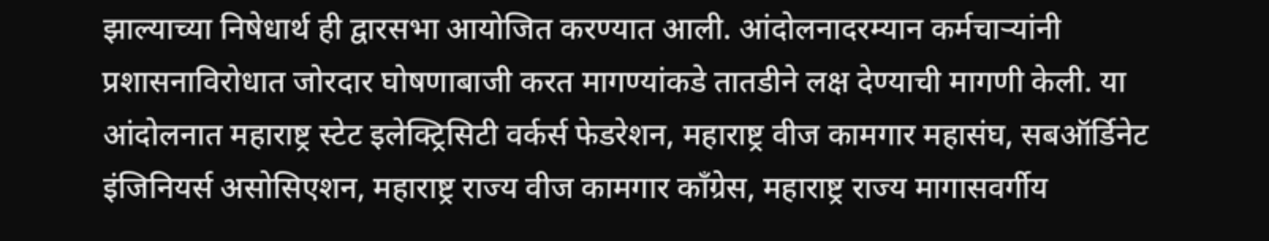झाल्याच्या निषेधार्थ ही द्वारसभा आयोजित करण्यात आली. आंदोलनादरम्यान कर्मचाऱ्यांनी प्रशासनाविरोधात जोरदार घोषणाबाजी करत मागण्यांकडे तातडीने लक्ष देण्याची मागणी केली. या आंदोलनात महाराष्ट्र स्टेट इलेक्ट्रिसिटी वर्कर्स फेडरेशन, महाराष्ट्र वीज कामगार महासंघ, सबऑर्डिनेट इंजिनियर्स असोसिएशन, महाराष्ट्र राज्य वीज कामगार काँग्रेस, महाराष्ट्र राज्य मागासवर्गीय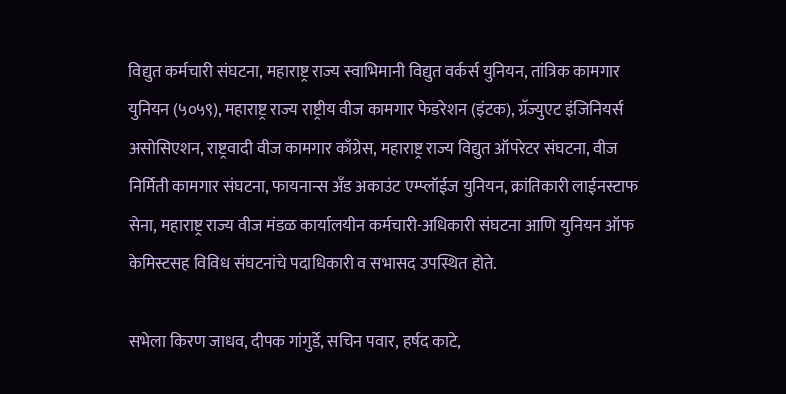विद्युत कर्मचारी संघटना, महाराष्ट्र राज्य स्वाभिमानी विद्युत वर्कर्स युनियन, तांत्रिक कामगार युनियन (५०५९), महाराष्ट्र राज्य राष्ट्रीय वीज कामगार फेडरेशन (इंटक), ग्रॅज्युएट इंजिनियर्स असोसिएशन, राष्ट्रवादी वीज कामगार काँग्रेस, महाराष्ट्र राज्य विद्युत ऑपरेटर संघटना, वीज निर्मिती कामगार संघटना, फायनान्स अँड अकाउंट एम्प्लॉईज युनियन, क्रांतिकारी लाईनस्टाफ सेना, महाराष्ट्र राज्य वीज मंडळ कार्यालयीन कर्मचारी-अधिकारी संघटना आणि युनियन ऑफ केमिस्टसह विविध संघटनांचे पदाधिकारी व सभासद उपस्थित होते.

सभेला किरण जाधव, दीपक गांगुर्डे, सचिन पवार, हर्षद काटे,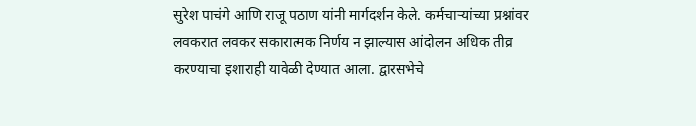सुरेश पाचंगे आणि राजू पठाण यांनी मार्गदर्शन केले. कर्मचाऱ्यांच्या प्रश्नांवर लवकरात लवकर सकारात्मक निर्णय न झाल्यास आंदोलन अधिक तीव्र करण्याचा इशाराही यावेळी देण्यात आला. द्वारसभेचे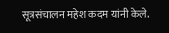सूत्रसंचालन महेश कदम यांनी केले.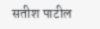सतीश पाटील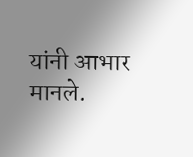यांनी आभार मानले.